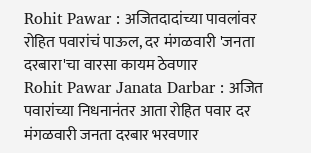Rohit Pawar : अजितदादांच्या पावलांवर रोहित पवारांचं पाऊल, दर मंगळवारी 'जनता दरबारा'चा वारसा कायम ठेवणार
Rohit Pawar Janata Darbar : अजित पवारांच्या निधनानंतर आता रोहित पवार दर मंगळवारी जनता दरबार भरवणार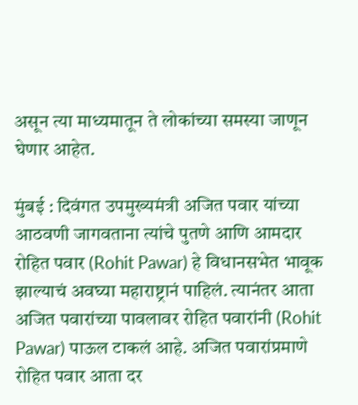असून त्या माध्यमातून ते लोकांच्या समस्या जाणून घेणार आहेत.

मुंबई : दिवंगत उपमुख्यमंत्री अजित पवार यांच्या आठवणी जागवताना त्यांचे पुतणे आणि आमदार रोहित पवार (Rohit Pawar) हे विधानसभेत भावूक झाल्याचं अवघ्या महाराष्ट्रानं पाहिलं. त्यानंतर आता अजित पवारांच्या पावलावर रोहित पवारांनी (Rohit Pawar) पाऊल टाकलं आहे. अजित पवारांप्रमाणे रोहित पवार आता दर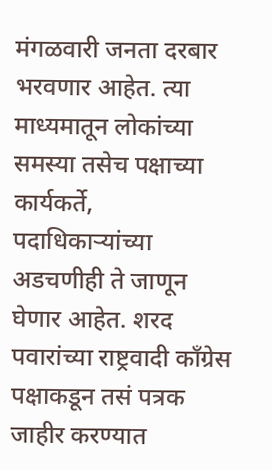मंगळवारी जनता दरबार भरवणार आहेत. त्या माध्यमातून लोकांच्या समस्या तसेच पक्षाच्या कार्यकर्ते, पदाधिकाऱ्यांच्या अडचणीही ते जाणून घेणार आहेत. शरद पवारांच्या राष्ट्रवादी काँग्रेस पक्षाकडून तसं पत्रक जाहीर करण्यात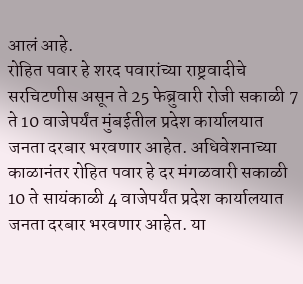आलं आहे.
रोहित पवार हे शरद पवारांच्या राष्ट्रवादीचे सरचिटणीस असून ते 25 फेब्रुवारी रोजी सकाळी 7 ते 10 वाजेपर्यंत मुंबईतील प्रदेश कार्यालयात जनता दरबार भरवणार आहेत. अधिवेशनाच्या काळानंतर रोहित पवार हे दर मंगळवारी सकाळी 10 ते सायंकाळी 4 वाजेपर्यंत प्रदेश कार्यालयात जनता दरबार भरवणार आहेत. या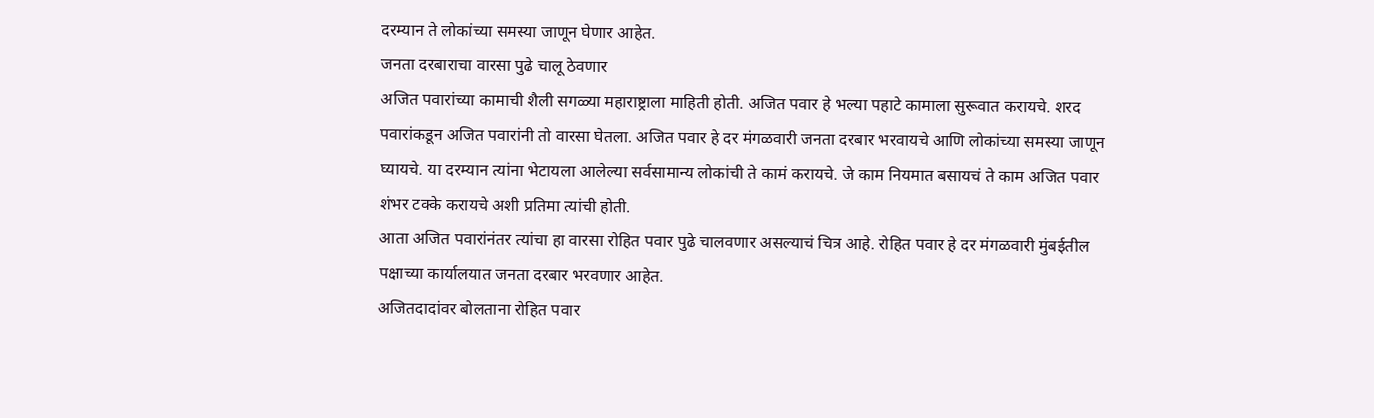दरम्यान ते लोकांच्या समस्या जाणून घेणार आहेत.
जनता दरबाराचा वारसा पुढे चालू ठेवणार
अजित पवारांच्या कामाची शैली सगळ्या महाराष्ट्राला माहिती होती. अजित पवार हे भल्या पहाटे कामाला सुरूवात करायचे. शरद पवारांकडून अजित पवारांनी तो वारसा घेतला. अजित पवार हे दर मंगळवारी जनता दरबार भरवायचे आणि लोकांच्या समस्या जाणून घ्यायचे. या दरम्यान त्यांना भेटायला आलेल्या सर्वसामान्य लोकांची ते कामं करायचे. जे काम नियमात बसायचं ते काम अजित पवार शंभर टक्के करायचे अशी प्रतिमा त्यांची होती.
आता अजित पवारांनंतर त्यांचा हा वारसा रोहित पवार पुढे चालवणार असल्याचं चित्र आहे. रोहित पवार हे दर मंगळवारी मुंबईतील पक्षाच्या कार्यालयात जनता दरबार भरवणार आहेत.
अजितदादांवर बोलताना रोहित पवार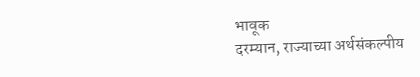भावूक
दरम्यान, राज्याच्या अर्थसंकल्पीय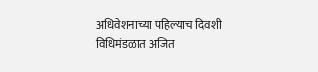अधिवेशनाच्या पहिल्याच दिवशी विधिमंडळात अजित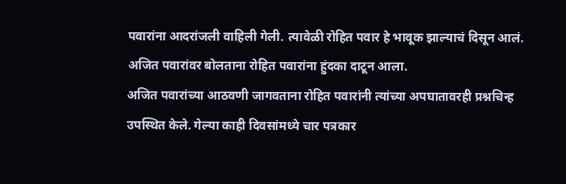पवारांना आदरांजली वाहिली गेली. त्यावेळी रोहित पवार हे भावूक झाल्याचं दिसून आलं. अजित पवारांवर बोलताना रोहित पवारांना हुंदका दाटून आला.
अजित पवारांच्या आठवणी जागवताना रोहित पवारांनी त्यांच्या अपघातावरही प्रश्नचिन्ह उपस्थित केले. गेल्या काही दिवसांमध्ये चार पत्रकार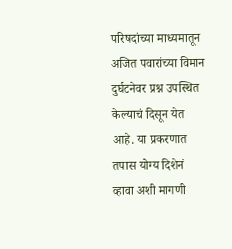परिषदांच्या माध्यमातून अजित पवारांच्या विमान दुर्घटनेवर प्रश्न उपस्थित केल्याचं दिसून येत आहे. या प्रकरणात तपास योग्य दिशेनं व्हावा अशी मागणी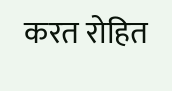करत रोहित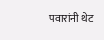पवारांनी थेट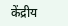केंद्रीय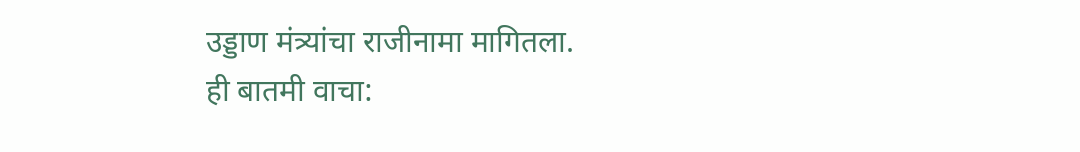उड्डाण मंत्र्यांचा राजीनामा मागितला.
ही बातमी वाचा: